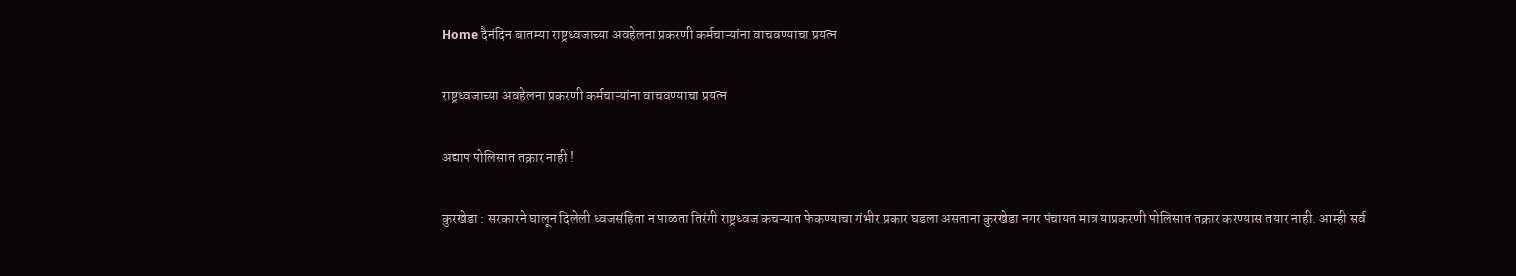Home दैनंदिन बातम्या राष्ट्रध्वजाच्या अवहेलना प्रकरणी कर्मचाऱ्यांना वाचवण्याचा प्रयत्न

राष्ट्रध्वजाच्या अवहेलना प्रकरणी कर्मचाऱ्यांना वाचवण्याचा प्रयत्न

अद्याप पोलिसात तक्रार नाही !

कुरखेडा : सरकारने घालून दिलेली ध्वजसंहिता न पाळता तिरंगी राष्ट्रध्वज कचऱ्यात फेकण्याचा गंभीर प्रकार घडला असताना कुरखेडा नगर पंचायत मात्र याप्रकरणी पोलिसात तक्रार करण्यास तयार नाही. आम्ही सर्व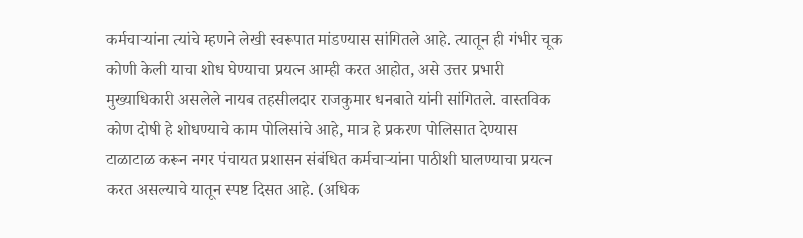कर्मचाऱ्यांना त्यांचे म्हणने लेखी स्वरूपात मांडण्यास सांगितले आहे. त्यातून ही गंभीर चूक कोणी केली याचा शोध घेण्याचा प्रयत्न आम्ही करत आहोत, असे उत्तर प्रभारी मुख्याधिकारी असलेले नायब तहसीलदार राजकुमार धनबाते यांनी सांगितले. वास्तविक कोण दोषी हे शोधण्याचे काम पोलिसांचे आहे, मात्र हे प्रकरण पोलिसात देण्यास टाळाटाळ करून नगर पंचायत प्रशासन संबंधित कर्मचाऱ्यांना पाठीशी घालण्याचा प्रयत्न करत असल्याचे यातून स्पष्ट दिसत आहे. (अधिक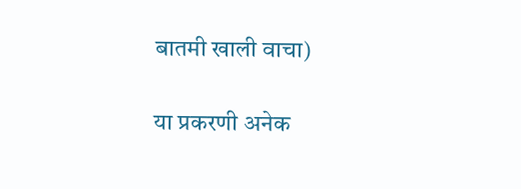बातमी खाली वाचा)

या प्रकरणी अनेक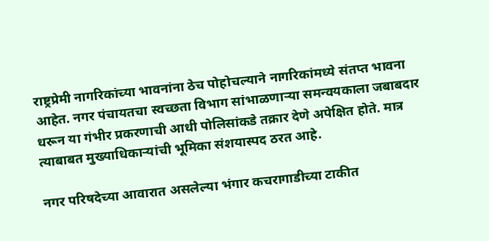राष्ट्रप्रेमी नागरिकांच्या भावनांना ठेच पोहोचल्याने नागरिकांमध्ये संतप्त भावना आहेत. नगर पंचायतचा स्वच्छता विभाग सांभाळणाऱ्या समन्वयकाला जबाबदार धरून या गंभीर प्रकरणाची आधी पोलिसांकडे तक्रार देणे अपेक्षित होते. मात्र त्याबाबत मुख्याधिकाऱ्यांची भूमिका संशयास्पद ठरत आहे.

नगर परिषदेच्या आवारात असलेल्या भंगार कचरागाडीच्या टाकीत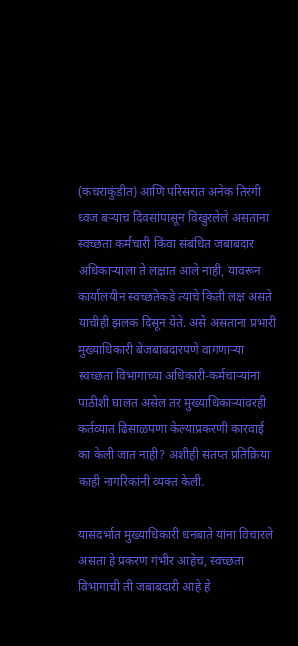(कचराकुंडीत) आणि परिसरात अनेक तिरंगी ध्वज बऱ्याच दिवसांपासून विखुरलेले असताना स्वच्छता कर्मचारी किंवा संबंधित जबाबदार अधिकाऱ्याला ते लक्षात आले नाही, यावरून कार्यालयीन स्वच्छतेकडे त्यांचे किती लक्ष असते याचीही झलक दिसून येते. असे असताना प्रभारी मुख्याधिकारी बेजबाबदारपणे वागणाऱ्या स्वच्छता विभागाच्या अधिकारी-कर्मचाऱ्यांना पाठीशी घालत असेल तर मुख्याधिकाऱ्यांवरही कर्तव्यात ढिसाळपणा केल्याप्रकरणी कारवाई का केली जात नाही? अशीही संतप्त प्रतिक्रिया काही नागरिकांनी व्यक्त केली.

यासंदर्भात मुख्याधिकारी धनबाते यांना विचारले असता हे प्रकरण गंभीर आहेच, स्वच्छता विभागाची ती जबाबदारी आहे हे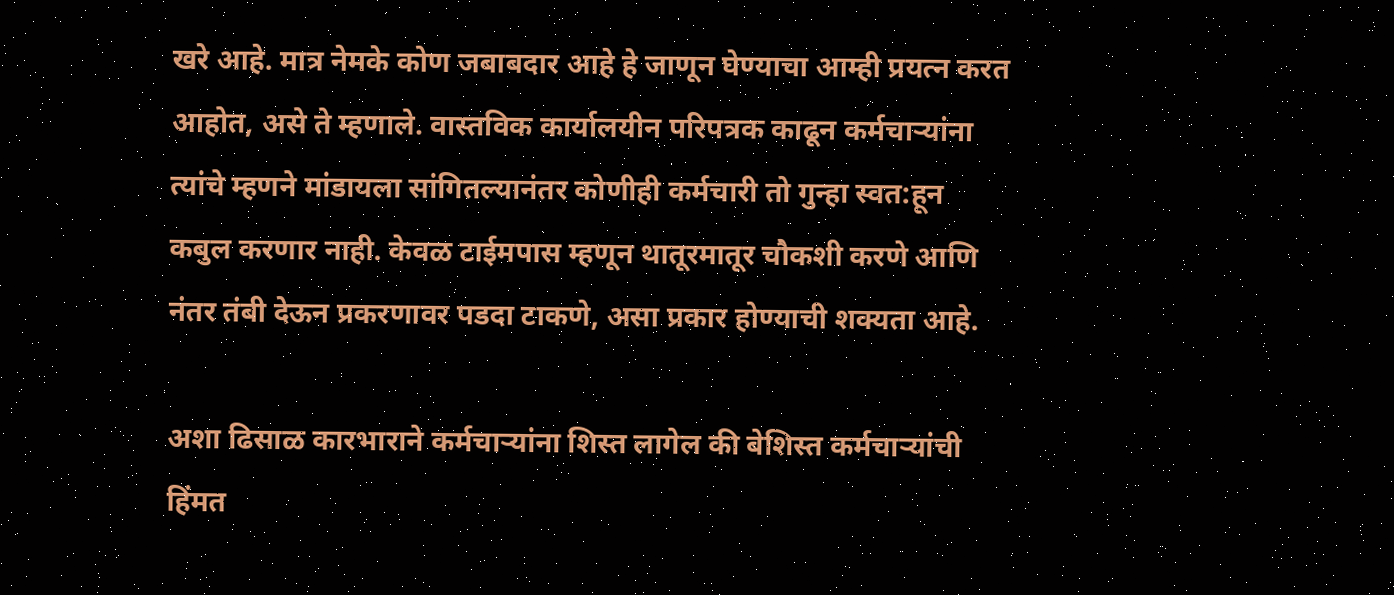खरे आहे. मात्र नेमके कोण जबाबदार आहे हे जाणून घेण्याचा आम्ही प्रयत्न करत आहोत, असे ते म्हणाले. वास्तविक कार्यालयीन परिपत्रक काढून कर्मचाऱ्यांना त्यांचे म्हणने मांडायला सांगितल्यानंतर कोणीही कर्मचारी तो गुन्हा स्वत:हून कबुल करणार नाही. केवळ टाईमपास म्हणून थातूरमातूर चौकशी करणे आणि नंतर तंबी देऊन प्रकरणावर पडदा टाकणे, असा प्रकार होण्याची शक्यता आहे.

अशा ढिसाळ कारभाराने कर्मचाऱ्यांना शिस्त लागेल की बेशिस्त कर्मचाऱ्यांची हिंमत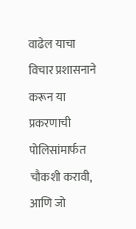वाढेल याचा विचार प्रशासनाने करून या प्रकरणाची पोलिसांमार्फत चौकशी करावी, आणि जो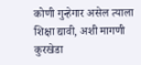कोणी गुन्हेगार असेल त्याला शिक्षा द्यावी, अशी मागणी कुरखेडा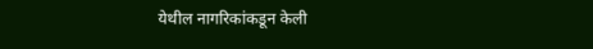येथील नागरिकांकडून केली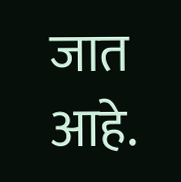जात आहे.